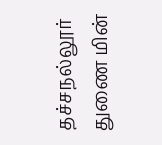தச்சநல்லூர் துணை மின்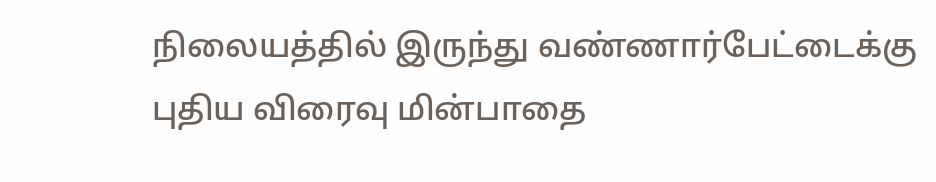நிலையத்தில் இருந்து வண்ணார்பேட்டைக்கு புதிய விரைவு மின்பாதை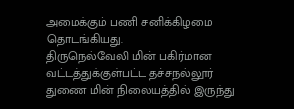அமைக்கும் பணி சனிக்கிழமை தொடங்கியது.
திருநெல்வேலி மின் பகிர்மான வட்டத்துக்குள்பட்ட தச்சநல்லூர் துணை மின் நிலையத்தில் இருந்து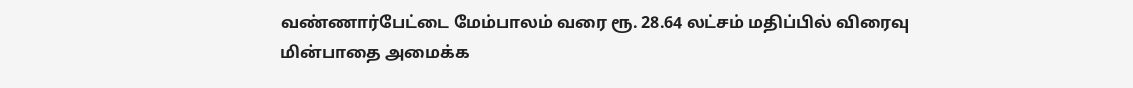வண்ணார்பேட்டை மேம்பாலம் வரை ரூ. 28.64 லட்சம் மதிப்பில் விரைவு மின்பாதை அமைக்க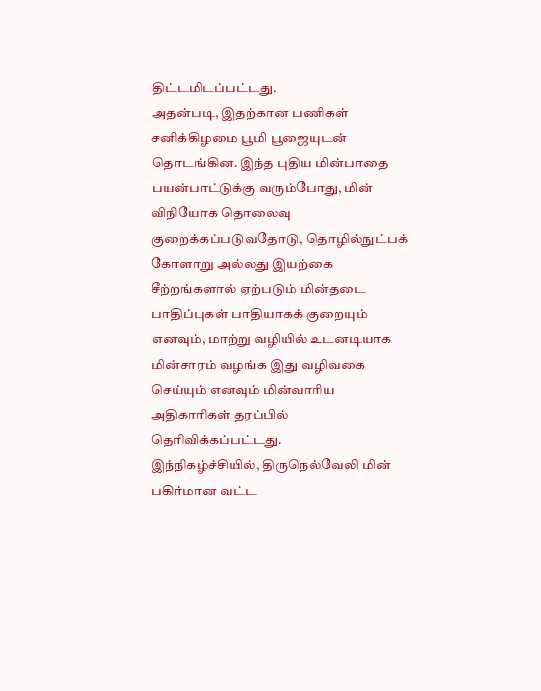திட்டமிடப்பட்டது.
அதன்படி, இதற்கான பணிகள் சனிக்கிழமை பூமி பூஜையுடன் தொடங்கின. இந்த புதிய மின்பாதை பயன்பாட்டுக்கு வரும்போது, மின் விநியோக தொலைவு குறைக்கப்படுவதோடு, தொழில்நுட்பக் கோளாறு அல்லது இயற்கை சீற்றங்களால் ஏற்படும் மின்தடை பாதிப்புகள் பாதியாகக் குறையும் எனவும், மாற்று வழியில் உடனடியாக மின்சாரம் வழங்க இது வழிவகை செய்யும் எனவும் மின்வாரிய அதிகாரிகள் தரப்பில் தெரிவிக்கப்பட்டது.
இந்நிகழ்ச்சியில், திருநெல்வேலி மின் பகிர்மான வட்ட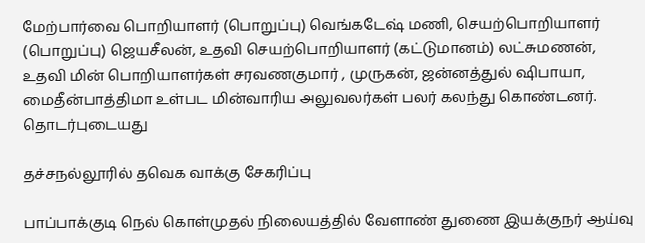மேற்பார்வை பொறியாளர் (பொறுப்பு) வெங்கடேஷ் மணி, செயற்பொறியாளர் (பொறுப்பு) ஜெயசீலன், உதவி செயற்பொறியாளர் (கட்டுமானம்) லட்சுமணன், உதவி மின் பொறியாளர்கள் சரவணகுமார் , முருகன், ஜன்னத்துல் ஷிபாயா, மைதீன்பாத்திமா உள்பட மின்வாரிய அலுவலர்கள் பலர் கலந்து கொண்டனர்.
தொடர்புடையது

தச்சநல்லூரில் தவெக வாக்கு சேகரிப்பு

பாப்பாக்குடி நெல் கொள்முதல் நிலையத்தில் வேளாண் துணை இயக்குநர் ஆய்வு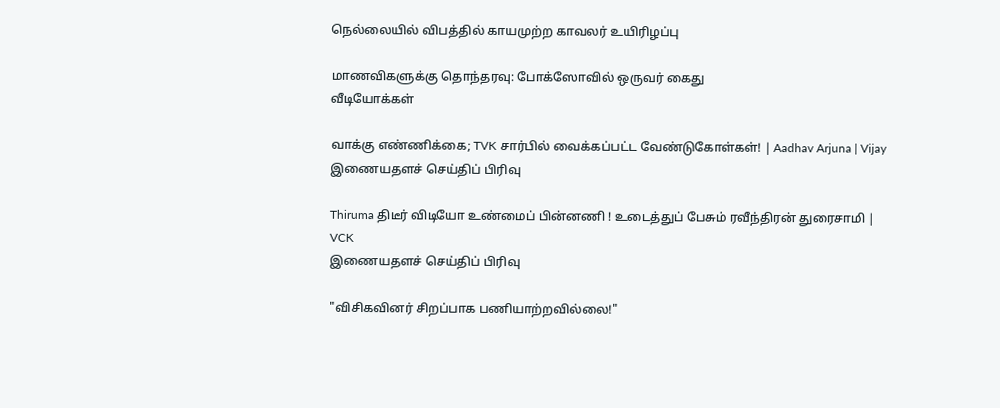நெல்லையில் விபத்தில் காயமுற்ற காவலர் உயிரிழப்பு

மாணவிகளுக்கு தொந்தரவு: போக்ஸோவில் ஒருவர் கைது
வீடியோக்கள்

வாக்கு எண்ணிக்கை; TVK சார்பில் வைக்கப்பட்ட வேண்டுகோள்கள்! | Aadhav Arjuna | Vijay
இணையதளச் செய்திப் பிரிவு

Thiruma திடீர் விடியோ உண்மைப் பின்னணி ! உடைத்துப் பேசும் ரவீந்திரன் துரைசாமி | VCK
இணையதளச் செய்திப் பிரிவு

"விசிகவினர் சிறப்பாக பணியாற்றவில்லை!"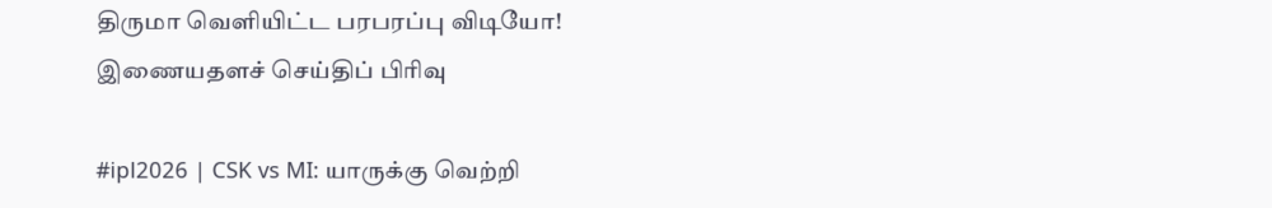திருமா வெளியிட்ட பரபரப்பு விடியோ!
இணையதளச் செய்திப் பிரிவு

#ipl2026 | CSK vs MI: யாருக்கு வெற்றி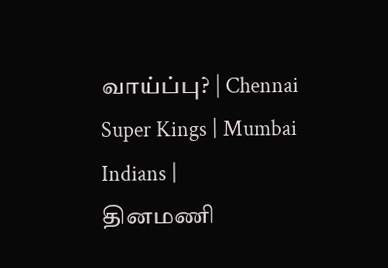வாய்ப்பு? | Chennai Super Kings | Mumbai Indians |
தினமணி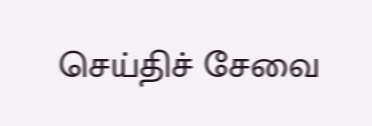செய்திச் சேவை